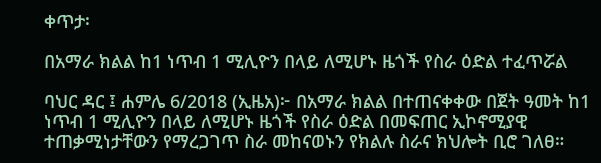ቀጥታ፡

በአማራ ክልል ከ1 ነጥብ 1 ሚሊዮን በላይ ለሚሆኑ ዜጎች የስራ ዕድል ተፈጥሯል

ባህር ዳር ፤ ሐምሌ 6/2018 (ኢዜአ)፦ በአማራ ክልል በተጠናቀቀው በጀት ዓመት ከ1 ነጥብ 1 ሚሊዮን በላይ ለሚሆኑ ዜጎች የስራ ዕድል በመፍጠር ኢኮኖሚያዊ ተጠቃሚነታቸውን የማረጋገጥ ስራ መከናወኑን የክልሉ ስራና ክህሎት ቢሮ ገለፀ።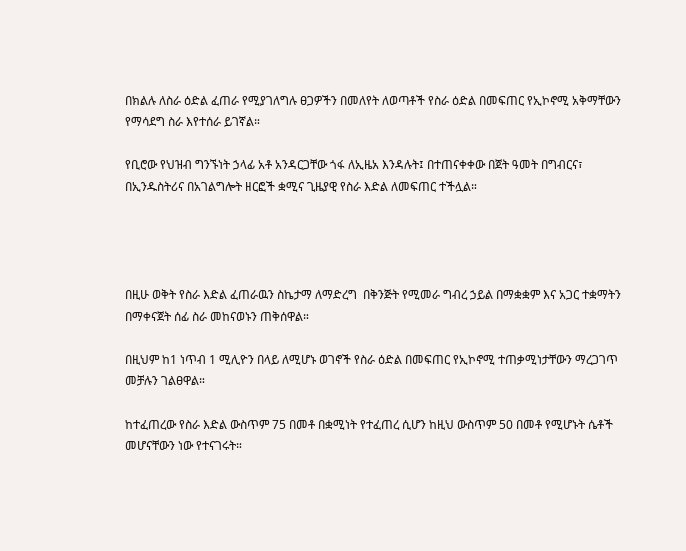በክልሉ ለስራ ዕድል ፈጠራ የሚያገለግሉ ፀጋዎችን በመለየት ለወጣቶች የስራ ዕድል በመፍጠር የኢኮኖሚ አቅማቸውን የማሳደግ ስራ እየተሰራ ይገኛል።

የቢሮው የህዝብ ግንኙነት ኃላፊ አቶ አንዳርጋቸው ጎፋ ለኢዜአ እንዳሉት፤ በተጠናቀቀው በጀት ዓመት በግብርና፣ በኢንዱስትሪና በአገልግሎት ዘርፎች ቋሚና ጊዜያዊ የስራ እድል ለመፍጠር ተችሏል።




በዚሁ ወቅት የስራ እድል ፈጠራዉን ስኬታማ ለማድረግ  በቅንጅት የሚመራ ግብረ ኃይል በማቋቋም እና አጋር ተቋማትን በማቀናጀት ሰፊ ስራ መከናወኑን ጠቅሰዋል።

በዚህም ከ1 ነጥብ 1 ሚሊዮን በላይ ለሚሆኑ ወገኖች የስራ ዕድል በመፍጠር የኢኮኖሚ ተጠቃሚነታቸውን ማረጋገጥ መቻሉን ገልፀዋል።

ከተፈጠረው የስራ እድል ውስጥም 75 በመቶ በቋሚነት የተፈጠረ ሲሆን ከዚህ ውስጥም 50 በመቶ የሚሆኑት ሴቶች መሆናቸውን ነው የተናገሩት።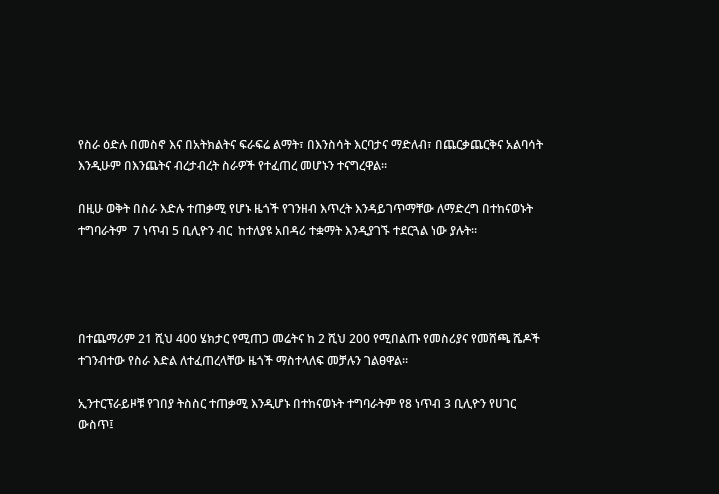የስራ ዕድሉ በመስኖ እና በአትክልትና ፍራፍሬ ልማት፣ በእንስሳት እርባታና ማድለብ፣ በጨርቃጨርቅና አልባሳት እንዲሁም በእንጨትና ብረታብረት ስራዎች የተፈጠረ መሆኑን ተናግረዋል።

በዚሁ ወቅት በስራ እድሉ ተጠቃሚ የሆኑ ዜጎች የገንዘብ እጥረት እንዳይገጥማቸው ለማድረግ በተከናወኑት ተግባራትም  7 ነጥብ 5 ቢሊዮን ብር  ከተለያዩ አበዳሪ ተቋማት እንዲያገኙ ተደርጓል ነው ያሉት።




በተጨማሪም 21 ሺህ 400 ሄክታር የሚጠጋ መሬትና ከ 2 ሺህ 200 የሚበልጡ የመስሪያና የመሸጫ ሼዶች ተገንብተው የስራ እድል ለተፈጠረላቸው ዜጎች ማስተላለፍ መቻሉን ገልፀዋል።

ኢንተርፕራይዞቹ የገበያ ትስስር ተጠቃሚ እንዲሆኑ በተከናወኑት ተግባራትም የ8 ነጥብ 3 ቢሊዮን የሀገር ውስጥ፤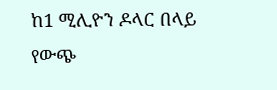ከ1 ሚሊዮን ዶላር በላይ የውጭ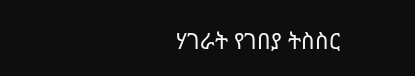ሃገራት የገበያ ትስስር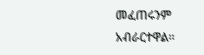መፈጠሩንም አብራርተዋል።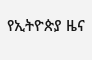የኢትዮጵያ ዜና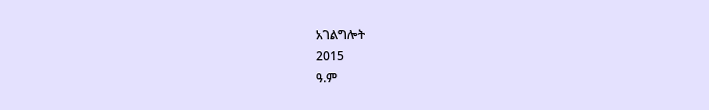አገልግሎት
2015
ዓ.ም